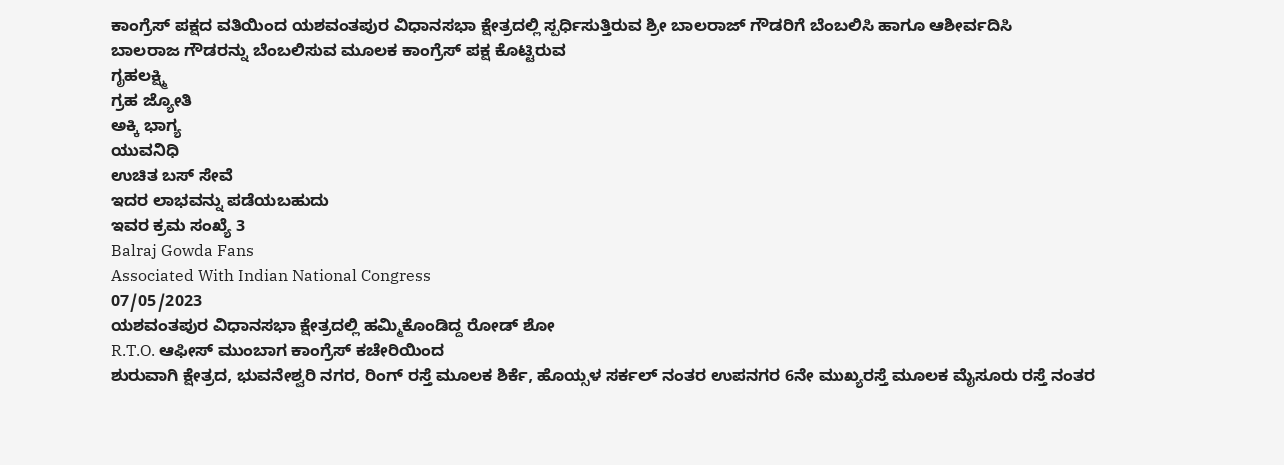ಕಾಂಗ್ರೆಸ್ ಪಕ್ಷದ ವತಿಯಿಂದ ಯಶವಂತಪುರ ವಿಧಾನಸಭಾ ಕ್ಷೇತ್ರದಲ್ಲಿ ಸ್ಪರ್ಧಿಸುತ್ತಿರುವ ಶ್ರೀ ಬಾಲರಾಜ್ ಗೌಡರಿಗೆ ಬೆಂಬಲಿಸಿ ಹಾಗೂ ಆಶೀರ್ವದಿಸಿ
ಬಾಲರಾಜ ಗೌಡರನ್ನು ಬೆಂಬಲಿಸುವ ಮೂಲಕ ಕಾಂಗ್ರೆಸ್ ಪಕ್ಷ ಕೊಟ್ಟಿರುವ
ಗೃಹಲಕ್ಷ್ಮಿ
ಗ್ರಹ ಜ್ಯೋತಿ
ಅಕ್ಕಿ ಭಾಗ್ಯ
ಯುವನಿಧಿ
ಉಚಿತ ಬಸ್ ಸೇವೆ
ಇದರ ಲಾಭವನ್ನು ಪಡೆಯಬಹುದು
ಇವರ ಕ್ರಮ ಸಂಖ್ಯೆ 3
Balraj Gowda Fans
Associated With Indian National Congress
07/05/2023
ಯಶವಂತಪುರ ವಿಧಾನಸಭಾ ಕ್ಷೇತ್ರದಲ್ಲಿ ಹಮ್ಮಿಕೊಂಡಿದ್ದ ರೋಡ್ ಶೋ
R.T.O. ಆಫೀಸ್ ಮುಂಬಾಗ ಕಾಂಗ್ರೆಸ್ ಕಚೇರಿಯಿಂದ
ಶುರುವಾಗಿ ಕ್ಷೇತ್ರದ, ಭುವನೇಶ್ವರಿ ನಗರ, ರಿಂಗ್ ರಸ್ತೆ ಮೂಲಕ ಶಿರ್ಕೆ, ಹೊಯ್ಸಳ ಸರ್ಕಲ್ ನಂತರ ಉಪನಗರ 6ನೇ ಮುಖ್ಯರಸ್ತೆ ಮೂಲಕ ಮೈಸೂರು ರಸ್ತೆ ನಂತರ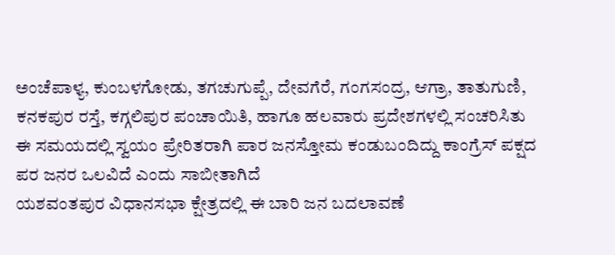ಅಂಚೆಪಾಳ್ಯ, ಕುಂಬಳಗೋಡು, ತಗಚುಗುಪ್ಪೆ, ದೇವಗೆರೆ, ಗಂಗಸಂದ್ರ, ಆಗ್ರಾ, ತಾತುಗುಣಿ, ಕನಕಪುರ ರಸ್ತೆ, ಕಗ್ಗಲಿಪುರ ಪಂಚಾಯಿತಿ, ಹಾಗೂ ಹಲವಾರು ಪ್ರದೇಶಗಳಲ್ಲಿ ಸಂಚರಿಸಿತು
ಈ ಸಮಯದಲ್ಲಿ ಸ್ವಯಂ ಪ್ರೇರಿತರಾಗಿ ಪಾರ ಜನಸ್ತೋಮ ಕಂಡುಬಂದಿದ್ದು ಕಾಂಗ್ರೆಸ್ ಪಕ್ಷದ ಪರ ಜನರ ಒಲವಿದೆ ಎಂದು ಸಾಬೀತಾಗಿದೆ
ಯಶವಂತಪುರ ವಿಧಾನಸಭಾ ಕ್ಷೇತ್ರದಲ್ಲಿ ಈ ಬಾರಿ ಜನ ಬದಲಾವಣೆ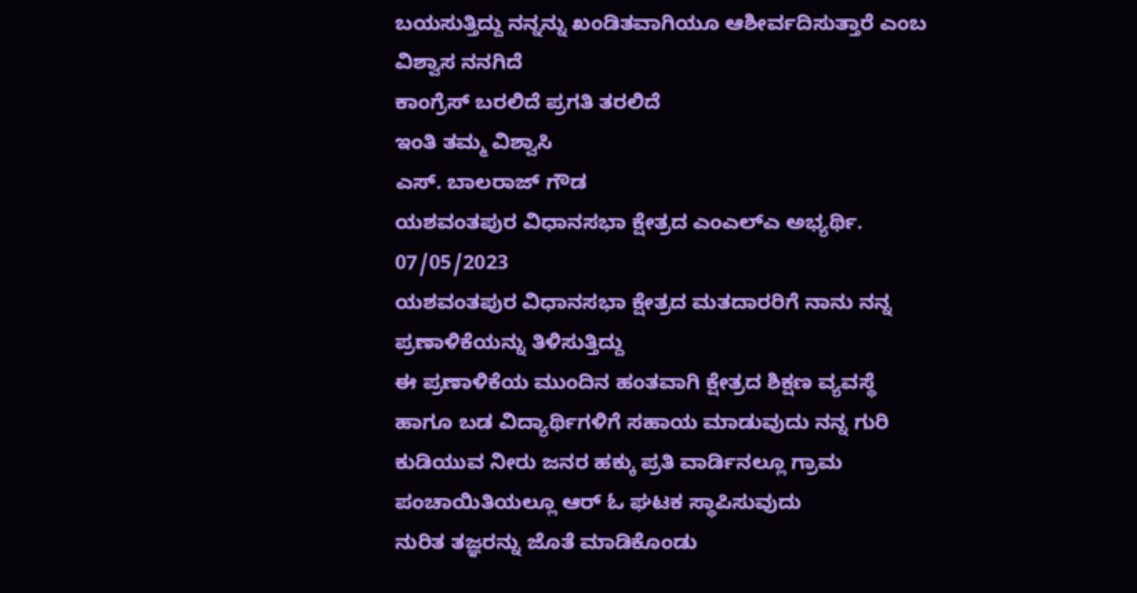ಬಯಸುತ್ತಿದ್ದು ನನ್ನನ್ನು ಖಂಡಿತವಾಗಿಯೂ ಆಶೀರ್ವದಿಸುತ್ತಾರೆ ಎಂಬ ವಿಶ್ವಾಸ ನನಗಿದೆ
ಕಾಂಗ್ರೆಸ್ ಬರಲಿದೆ ಪ್ರಗತಿ ತರಲಿದೆ
ಇಂತಿ ತಮ್ಮ ವಿಶ್ವಾಸಿ
ಎಸ್. ಬಾಲರಾಜ್ ಗೌಡ
ಯಶವಂತಪುರ ವಿಧಾನಸಭಾ ಕ್ಷೇತ್ರದ ಎಂಎಲ್ಎ ಅಭ್ಯರ್ಥಿ.
07/05/2023
ಯಶವಂತಪುರ ವಿಧಾನಸಭಾ ಕ್ಷೇತ್ರದ ಮತದಾರರಿಗೆ ನಾನು ನನ್ನ ಪ್ರಣಾಳಿಕೆಯನ್ನು ತಿಳಿಸುತ್ತಿದ್ದು
ಈ ಪ್ರಣಾಳಿಕೆಯ ಮುಂದಿನ ಹಂತವಾಗಿ ಕ್ಷೇತ್ರದ ಶಿಕ್ಷಣ ವ್ಯವಸ್ಥೆ ಹಾಗೂ ಬಡ ವಿದ್ಯಾರ್ಥಿಗಳಿಗೆ ಸಹಾಯ ಮಾಡುವುದು ನನ್ನ ಗುರಿ
ಕುಡಿಯುವ ನೀರು ಜನರ ಹಕ್ಕು ಪ್ರತಿ ವಾರ್ಡಿನಲ್ಲೂ ಗ್ರಾಮ ಪಂಚಾಯಿತಿಯಲ್ಲೂ ಆರ್ ಓ ಘಟಕ ಸ್ಥಾಪಿಸುವುದು
ನುರಿತ ತಜ್ಞರನ್ನು ಜೊತೆ ಮಾಡಿಕೊಂಡು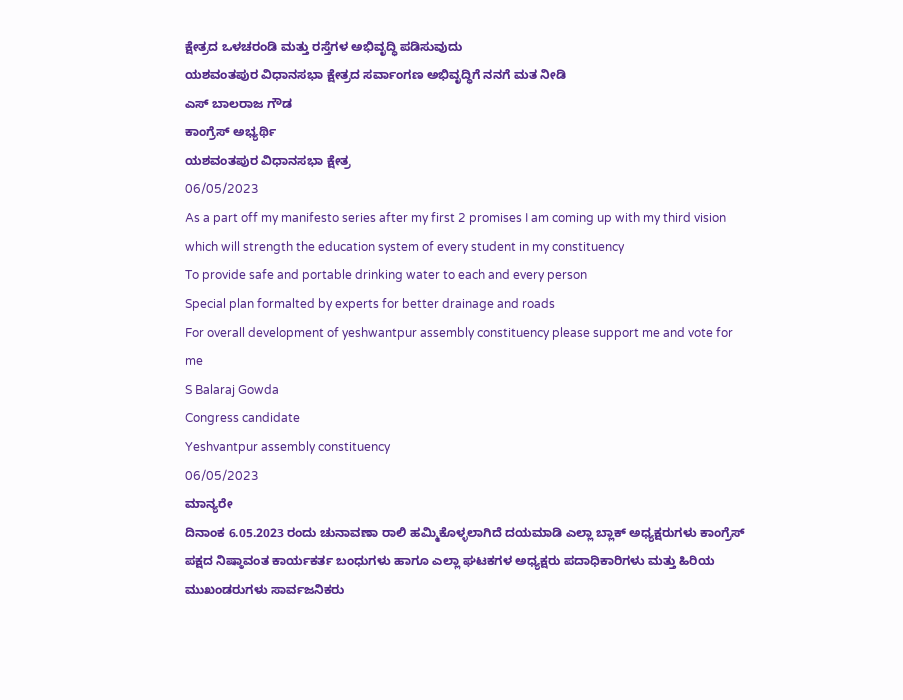ಕ್ಷೇತ್ರದ ಒಳಚರಂಡಿ ಮತ್ತು ರಸ್ತೆಗಳ ಅಭಿವೃದ್ಧಿ ಪಡಿಸುವುದು
ಯಶವಂತಪುರ ವಿಧಾನಸಭಾ ಕ್ಷೇತ್ರದ ಸರ್ವಾಂಗಣ ಅಭಿವೃದ್ಧಿಗೆ ನನಗೆ ಮತ ನೀಡಿ
ಎಸ್ ಬಾಲರಾಜ ಗೌಡ
ಕಾಂಗ್ರೆಸ್ ಅಭ್ಯರ್ಥಿ
ಯಶವಂತಪುರ ವಿಧಾನಸಭಾ ಕ್ಷೇತ್ರ
06/05/2023
As a part off my manifesto series after my first 2 promises I am coming up with my third vision which will strength the education system of every student in my constituency
To provide safe and portable drinking water to each and every person
Special plan formalted by experts for better drainage and roads
For overall development of yeshwantpur assembly constituency please support me and vote for me
S Balaraj Gowda
Congress candidate
Yeshvantpur assembly constituency
06/05/2023
ಮಾನ್ಯರೇ
ದಿನಾಂಕ 6.05.2023 ರಂದು ಚುನಾವಣಾ ರಾಲಿ ಹಮ್ಮಿಕೊಳ್ಳಲಾಗಿದೆ ದಯಮಾಡಿ ಎಲ್ಲಾ ಬ್ಲಾಕ್ ಅಧ್ಯಕ್ಷರುಗಳು ಕಾಂಗ್ರೆಸ್ ಪಕ್ಷದ ನಿಷ್ಠಾವಂತ ಕಾರ್ಯಕರ್ತ ಬಂಧುಗಳು ಹಾಗೂ ಎಲ್ಲಾ ಘಟಕಗಳ ಅಧ್ಯಕ್ಷರು ಪದಾಧಿಕಾರಿಗಳು ಮತ್ತು ಹಿರಿಯ ಮುಖಂಡರುಗಳು ಸಾರ್ವಜನಿಕರು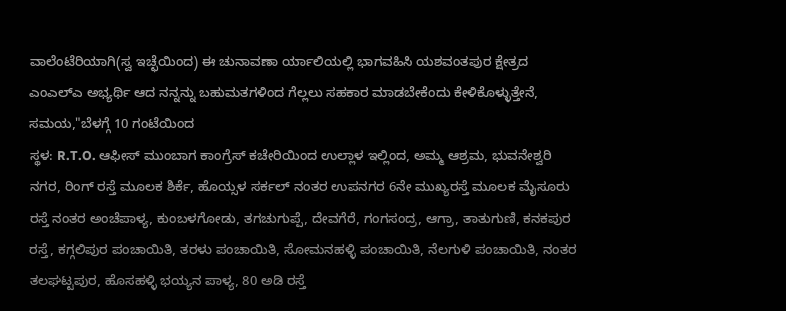ವಾಲೆಂಟೆರಿಯಾಗಿ(ಸ್ವ ಇಚ್ಛೆಯಿಂದ) ಈ ಚುನಾವಣಾ ರ್ಯಾಲಿಯಲ್ಲಿ ಭಾಗವಹಿಸಿ ಯಶವಂತಪುರ ಕ್ಷೇತ್ರದ ಎಂಎಲ್ಎ ಅಭ್ಯರ್ಥಿ ಆದ ನನ್ನನ್ನು ಬಹುಮತಗಳಿಂದ ಗೆಲ್ಲಲು ಸಹಕಾರ ಮಾಡಬೇಕೆಂದು ಕೇಳಿಕೊಳ್ಳುತ್ತೇನೆ,
ಸಮಯ,"ಬೆಳಗ್ಗೆ 10 ಗಂಟೆಯಿಂದ
ಸ್ಥಳ: R.T.O. ಆಫೀಸ್ ಮುಂಬಾಗ ಕಾಂಗ್ರೆಸ್ ಕಚೇರಿಯಿಂದ ಉಲ್ಲಾಳ ಇಲ್ಲಿಂದ, ಅಮ್ಮ ಆಶ್ರಮ, ಭುವನೇಶ್ವರಿ ನಗರ, ರಿಂಗ್ ರಸ್ತೆ ಮೂಲಕ ಶಿರ್ಕೆ, ಹೊಯ್ಸಳ ಸರ್ಕಲ್ ನಂತರ ಉಪನಗರ 6ನೇ ಮುಖ್ಯರಸ್ತೆ ಮೂಲಕ ಮೈಸೂರು ರಸ್ತೆ ನಂತರ ಅಂಚೆಪಾಳ್ಯ, ಕುಂಬಳಗೋಡು, ತಗಚುಗುಪ್ಪೆ, ದೇವಗೆರೆ, ಗಂಗಸಂದ್ರ, ಆಗ್ರಾ, ತಾತುಗುಣಿ, ಕನಕಪುರ ರಸ್ತೆ, ಕಗ್ಗಲಿಪುರ ಪಂಚಾಯಿತಿ, ತರಳು ಪಂಚಾಯಿತಿ, ಸೋಮನಹಳ್ಳಿ ಪಂಚಾಯಿತಿ, ನೆಲಗುಳಿ ಪಂಚಾಯಿತಿ, ನಂತರ ತಲಘಟ್ಟಪುರ, ಹೊಸಹಳ್ಳಿ ಭಯ್ಯನ ಪಾಳ್ಯ, 80 ಅಡಿ ರಸ್ತೆ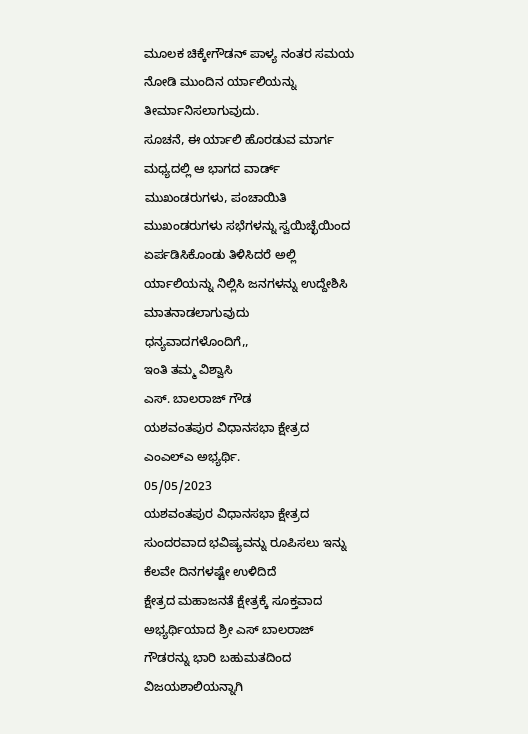ಮೂಲಕ ಚಿಕ್ಕೇಗೌಡನ್ ಪಾಳ್ಯ ನಂತರ ಸಮಯ ನೋಡಿ ಮುಂದಿನ ರ್ಯಾಲಿಯನ್ನು ತೀರ್ಮಾನಿಸಲಾಗುವುದು.
ಸೂಚನೆ, ಈ ರ್ಯಾಲಿ ಹೊರಡುವ ಮಾರ್ಗ ಮಧ್ಯದಲ್ಲಿ ಆ ಭಾಗದ ವಾರ್ಡ್ ಮುಖಂಡರುಗಳು, ಪಂಚಾಯಿತಿ ಮುಖಂಡರುಗಳು ಸಭೆಗಳನ್ನು ಸ್ವಯಿಚ್ಛೆಯಿಂದ ಏರ್ಪಡಿಸಿಕೊಂಡು ತಿಳಿಸಿದರೆ ಅಲ್ಲಿ ರ್ಯಾಲಿಯನ್ನು ನಿಲ್ಲಿಸಿ ಜನಗಳನ್ನು ಉದ್ದೇಶಿಸಿ ಮಾತನಾಡಲಾಗುವುದು
ಧನ್ಯವಾದಗಳೊಂದಿಗೆ,,
ಇಂತಿ ತಮ್ಮ ವಿಶ್ವಾಸಿ
ಎಸ್. ಬಾಲರಾಜ್ ಗೌಡ
ಯಶವಂತಪುರ ವಿಧಾನಸಭಾ ಕ್ಷೇತ್ರದ ಎಂಎಲ್ಎ ಅಭ್ಯರ್ಥಿ.
05/05/2023
ಯಶವಂತಪುರ ವಿಧಾನಸಭಾ ಕ್ಷೇತ್ರದ ಸುಂದರವಾದ ಭವಿಷ್ಯವನ್ನು ರೂಪಿಸಲು ಇನ್ನು ಕೆಲವೇ ದಿನಗಳಷ್ಟೇ ಉಳಿದಿದೆ
ಕ್ಷೇತ್ರದ ಮಹಾಜನತೆ ಕ್ಷೇತ್ರಕ್ಕೆ ಸೂಕ್ತವಾದ ಅಭ್ಯರ್ಥಿಯಾದ ಶ್ರೀ ಎಸ್ ಬಾಲರಾಜ್ ಗೌಡರನ್ನು ಭಾರಿ ಬಹುಮತದಿಂದ ವಿಜಯಶಾಲಿಯನ್ನಾಗಿ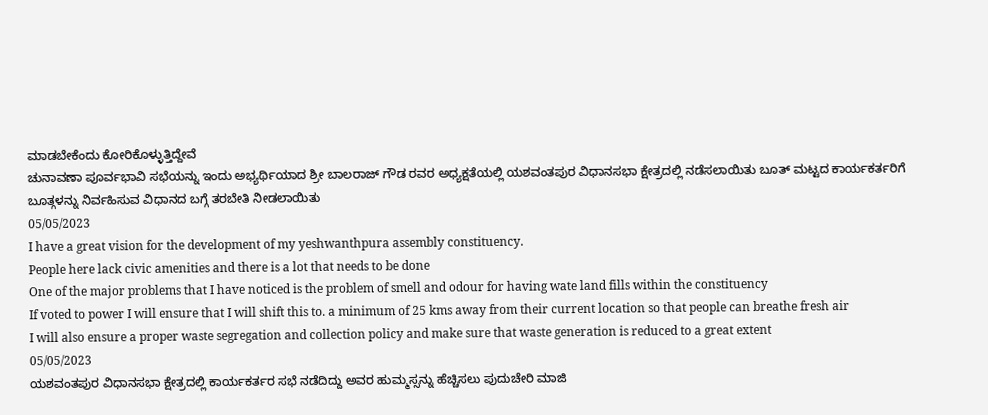ಮಾಡಬೇಕೆಂದು ಕೋರಿಕೊಳ್ಳುತ್ತಿದ್ದೇವೆ
ಚುನಾವಣಾ ಪೂರ್ವಭಾವಿ ಸಭೆಯನ್ನು ಇಂದು ಅಭ್ಯರ್ಥಿಯಾದ ಶ್ರೀ ಬಾಲರಾಜ್ ಗೌಡ ರವರ ಅಧ್ಯಕ್ಷತೆಯಲ್ಲಿ ಯಶವಂತಪುರ ವಿಧಾನಸಭಾ ಕ್ಷೇತ್ರದಲ್ಲಿ ನಡೆಸಲಾಯಿತು ಬೂತ್ ಮಟ್ಟದ ಕಾರ್ಯಕರ್ತರಿಗೆ ಬೂತ್ಗಳನ್ನು ನಿರ್ವಹಿಸುವ ವಿಧಾನದ ಬಗ್ಗೆ ತರಬೇತಿ ನೀಡಲಾಯಿತು
05/05/2023
I have a great vision for the development of my yeshwanthpura assembly constituency.
People here lack civic amenities and there is a lot that needs to be done
One of the major problems that I have noticed is the problem of smell and odour for having wate land fills within the constituency
If voted to power I will ensure that I will shift this to. a minimum of 25 kms away from their current location so that people can breathe fresh air
I will also ensure a proper waste segregation and collection policy and make sure that waste generation is reduced to a great extent
05/05/2023
ಯಶವಂತಪುರ ವಿಧಾನಸಭಾ ಕ್ಷೇತ್ರದಲ್ಲಿ ಕಾರ್ಯಕರ್ತರ ಸಭೆ ನಡೆದಿದ್ದು ಅವರ ಹುಮ್ಮಸ್ಸನ್ನು ಹೆಚ್ಚಿಸಲು ಪುದುಚೇರಿ ಮಾಜಿ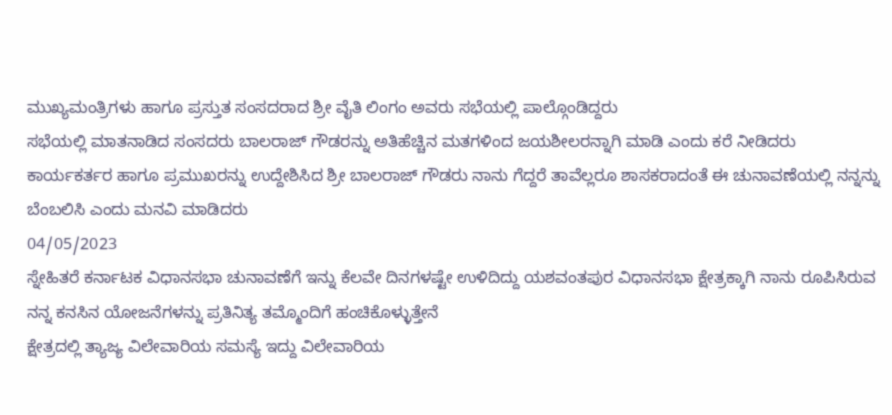ಮುಖ್ಯಮಂತ್ರಿಗಳು ಹಾಗೂ ಪ್ರಸ್ತುತ ಸಂಸದರಾದ ಶ್ರೀ ವೈತಿ ಲಿಂಗಂ ಅವರು ಸಭೆಯಲ್ಲಿ ಪಾಲ್ಗೊಂಡಿದ್ದರು
ಸಭೆಯಲ್ಲಿ ಮಾತನಾಡಿದ ಸಂಸದರು ಬಾಲರಾಜ್ ಗೌಡರನ್ನು ಅತಿಹೆಚ್ಚಿನ ಮತಗಳಿಂದ ಜಯಶೀಲರನ್ನಾಗಿ ಮಾಡಿ ಎಂದು ಕರೆ ನೀಡಿದರು
ಕಾರ್ಯಕರ್ತರ ಹಾಗೂ ಪ್ರಮುಖರನ್ನು ಉದ್ದೇಶಿಸಿದ ಶ್ರೀ ಬಾಲರಾಜ್ ಗೌಡರು ನಾನು ಗೆದ್ದರೆ ತಾವೆಲ್ಲರೂ ಶಾಸಕರಾದಂತೆ ಈ ಚುನಾವಣೆಯಲ್ಲಿ ನನ್ನನ್ನು ಬೆಂಬಲಿಸಿ ಎಂದು ಮನವಿ ಮಾಡಿದರು
04/05/2023
ಸ್ನೇಹಿತರೆ ಕರ್ನಾಟಕ ವಿಧಾನಸಭಾ ಚುನಾವಣೆಗೆ ಇನ್ನು ಕೆಲವೇ ದಿನಗಳಷ್ಟೇ ಉಳಿದಿದ್ದು ಯಶವಂತಪುರ ವಿಧಾನಸಭಾ ಕ್ಷೇತ್ರಕ್ಕಾಗಿ ನಾನು ರೂಪಿಸಿರುವ ನನ್ನ ಕನಸಿನ ಯೋಜನೆಗಳನ್ನು ಪ್ರತಿನಿತ್ಯ ತಮ್ಮೊಂದಿಗೆ ಹಂಚಿಕೊಳ್ಳುತ್ತೇನೆ
ಕ್ಷೇತ್ರದಲ್ಲಿ ತ್ಯಾಜ್ಯ ವಿಲೇವಾರಿಯ ಸಮಸ್ಯೆ ಇದ್ದು ವಿಲೇವಾರಿಯ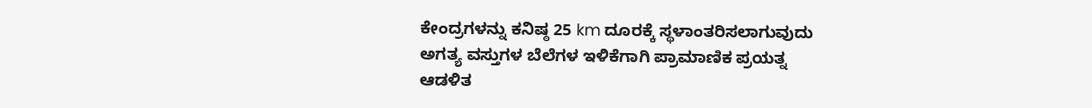ಕೇಂದ್ರಗಳನ್ನು ಕನಿಷ್ಠ 25 km ದೂರಕ್ಕೆ ಸ್ಥಳಾಂತರಿಸಲಾಗುವುದು
ಅಗತ್ಯ ವಸ್ತುಗಳ ಬೆಲೆಗಳ ಇಳಿಕೆಗಾಗಿ ಪ್ರಾಮಾಣಿಕ ಪ್ರಯತ್ನ
ಆಡಳಿತ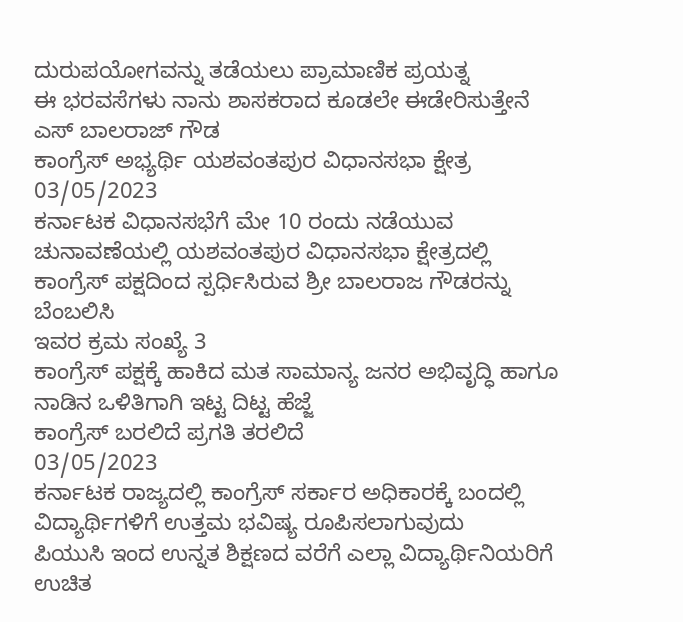ದುರುಪಯೋಗವನ್ನು ತಡೆಯಲು ಪ್ರಾಮಾಣಿಕ ಪ್ರಯತ್ನ
ಈ ಭರವಸೆಗಳು ನಾನು ಶಾಸಕರಾದ ಕೂಡಲೇ ಈಡೇರಿಸುತ್ತೇನೆ
ಎಸ್ ಬಾಲರಾಜ್ ಗೌಡ
ಕಾಂಗ್ರೆಸ್ ಅಭ್ಯರ್ಥಿ ಯಶವಂತಪುರ ವಿಧಾನಸಭಾ ಕ್ಷೇತ್ರ
03/05/2023
ಕರ್ನಾಟಕ ವಿಧಾನಸಭೆಗೆ ಮೇ 10 ರಂದು ನಡೆಯುವ ಚುನಾವಣೆಯಲ್ಲಿ ಯಶವಂತಪುರ ವಿಧಾನಸಭಾ ಕ್ಷೇತ್ರದಲ್ಲಿ ಕಾಂಗ್ರೆಸ್ ಪಕ್ಷದಿಂದ ಸ್ಪರ್ಧಿಸಿರುವ ಶ್ರೀ ಬಾಲರಾಜ ಗೌಡರನ್ನು ಬೆಂಬಲಿಸಿ
ಇವರ ಕ್ರಮ ಸಂಖ್ಯೆ 3
ಕಾಂಗ್ರೆಸ್ ಪಕ್ಷಕ್ಕೆ ಹಾಕಿದ ಮತ ಸಾಮಾನ್ಯ ಜನರ ಅಭಿವೃದ್ಧಿ ಹಾಗೂ ನಾಡಿನ ಒಳಿತಿಗಾಗಿ ಇಟ್ಟ ದಿಟ್ಟ ಹೆಜ್ಜೆ
ಕಾಂಗ್ರೆಸ್ ಬರಲಿದೆ ಪ್ರಗತಿ ತರಲಿದೆ
03/05/2023
ಕರ್ನಾಟಕ ರಾಜ್ಯದಲ್ಲಿ ಕಾಂಗ್ರೆಸ್ ಸರ್ಕಾರ ಅಧಿಕಾರಕ್ಕೆ ಬಂದಲ್ಲಿ ವಿದ್ಯಾರ್ಥಿಗಳಿಗೆ ಉತ್ತಮ ಭವಿಷ್ಯ ರೂಪಿಸಲಾಗುವುದು
ಪಿಯುಸಿ ಇಂದ ಉನ್ನತ ಶಿಕ್ಷಣದ ವರೆಗೆ ಎಲ್ಲಾ ವಿದ್ಯಾರ್ಥಿನಿಯರಿಗೆ ಉಚಿತ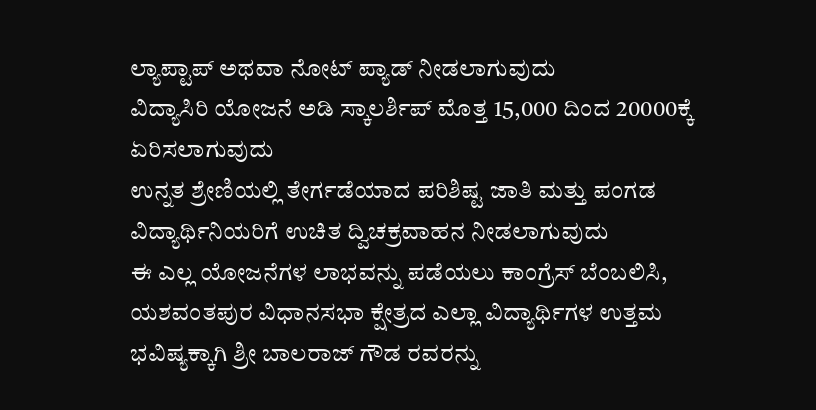ಲ್ಯಾಪ್ಟಾಪ್ ಅಥವಾ ನೋಟ್ ಪ್ಯಾಡ್ ನೀಡಲಾಗುವುದು
ವಿದ್ಯಾಸಿರಿ ಯೋಜನೆ ಅಡಿ ಸ್ಕಾಲರ್ಶಿಪ್ ಮೊತ್ತ 15,000 ದಿಂದ 20000ಕ್ಕೆ ಏರಿಸಲಾಗುವುದು
ಉನ್ನತ ಶ್ರೇಣಿಯಲ್ಲಿ ತೇರ್ಗಡೆಯಾದ ಪರಿಶಿಷ್ಟ ಜಾತಿ ಮತ್ತು ಪಂಗಡ ವಿದ್ಯಾರ್ಥಿನಿಯರಿಗೆ ಉಚಿತ ದ್ವಿಚಕ್ರವಾಹನ ನೀಡಲಾಗುವುದು
ಈ ಎಲ್ಲ ಯೋಜನೆಗಳ ಲಾಭವನ್ನು ಪಡೆಯಲು ಕಾಂಗ್ರೆಸ್ ಬೆಂಬಲಿಸಿ, ಯಶವಂತಪುರ ವಿಧಾನಸಭಾ ಕ್ಷೇತ್ರದ ಎಲ್ಲಾ ವಿದ್ಯಾರ್ಥಿಗಳ ಉತ್ತಮ ಭವಿಷ್ಯಕ್ಕಾಗಿ ಶ್ರೀ ಬಾಲರಾಜ್ ಗೌಡ ರವರನ್ನು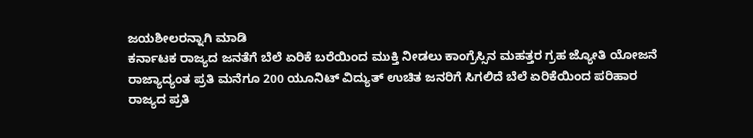ಜಯಶೀಲರನ್ನಾಗಿ ಮಾಡಿ
ಕರ್ನಾಟಕ ರಾಜ್ಯದ ಜನತೆಗೆ ಬೆಲೆ ಏರಿಕೆ ಬರೆಯಿಂದ ಮುಕ್ತಿ ನೀಡಲು ಕಾಂಗ್ರೆಸ್ಸಿನ ಮಹತ್ತರ ಗ್ರಹ ಜ್ಯೋತಿ ಯೋಜನೆ
ರಾಜ್ಯಾದ್ಯಂತ ಪ್ರತಿ ಮನೆಗೂ 200 ಯೂನಿಟ್ ವಿದ್ಯುತ್ ಉಚಿತ ಜನರಿಗೆ ಸಿಗಲಿದೆ ಬೆಲೆ ಏರಿಕೆಯಿಂದ ಪರಿಹಾರ
ರಾಜ್ಯದ ಪ್ರತಿ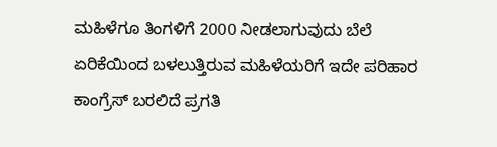ಮಹಿಳೆಗೂ ತಿಂಗಳಿಗೆ 2000 ನೀಡಲಾಗುವುದು ಬೆಲೆ ಏರಿಕೆಯಿಂದ ಬಳಲುತ್ತಿರುವ ಮಹಿಳೆಯರಿಗೆ ಇದೇ ಪರಿಹಾರ
ಕಾಂಗ್ರೆಸ್ ಬರಲಿದೆ ಪ್ರಗತಿ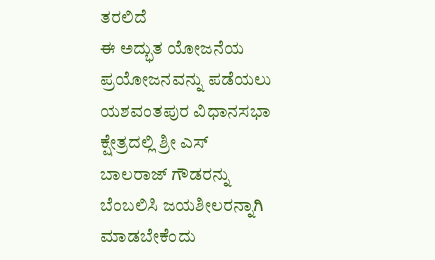ತರಲಿದೆ
ಈ ಅದ್ಭುತ ಯೋಜನೆಯ ಪ್ರಯೋಜನವನ್ನು ಪಡೆಯಲು ಯಶವಂತಪುರ ವಿಧಾನಸಭಾ ಕ್ಷೇತ್ರದಲ್ಲಿ ಶ್ರೀ ಎಸ್ ಬಾಲರಾಜ್ ಗೌಡರನ್ನು ಬೆಂಬಲಿಸಿ ಜಯಶೀಲರನ್ನಾಗಿ ಮಾಡಬೇಕೆಂದು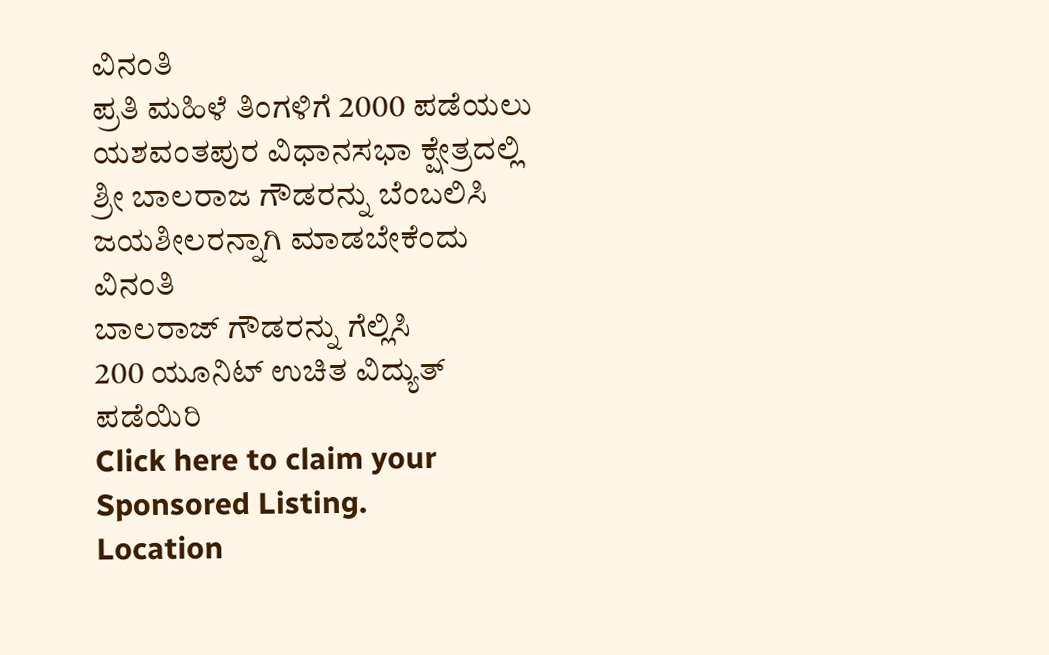ವಿನಂತಿ
ಪ್ರತಿ ಮಹಿಳೆ ತಿಂಗಳಿಗೆ 2000 ಪಡೆಯಲು ಯಶವಂತಪುರ ವಿಧಾನಸಭಾ ಕ್ಷೇತ್ರದಲ್ಲಿ ಶ್ರೀ ಬಾಲರಾಜ ಗೌಡರನ್ನು ಬೆಂಬಲಿಸಿ ಜಯಶೀಲರನ್ನಾಗಿ ಮಾಡಬೇಕೆಂದು ವಿನಂತಿ
ಬಾಲರಾಜ್ ಗೌಡರನ್ನು ಗೆಲ್ಲಿಸಿ
200 ಯೂನಿಟ್ ಉಚಿತ ವಿದ್ಯುತ್ ಪಡೆಯಿರಿ
Click here to claim your Sponsored Listing.
Location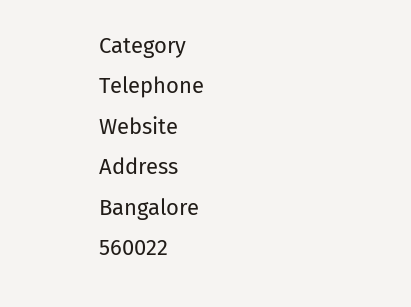Category
Telephone
Website
Address
Bangalore
560022